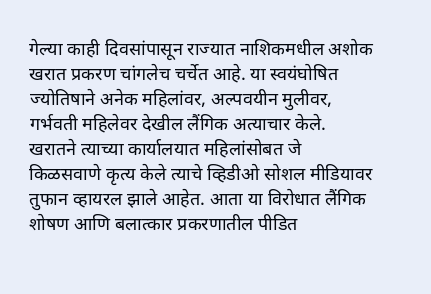गेल्या काही दिवसांपासून राज्यात नाशिकमधील अशोक खरात प्रकरण चांगलेच चर्चेत आहे. या स्वयंघोषित ज्योतिषाने अनेक महिलांवर, अल्पवयीन मुलीवर, गर्भवती महिलेवर देखील लैंगिक अत्याचार केले. खरातने त्याच्या कार्यालयात महिलांसोबत जे किळसवाणे कृत्य केले त्याचे व्हिडीओ सोशल मीडियावर तुफान व्हायरल झाले आहेत. आता या विरोधात लैंगिक शोषण आणि बलात्कार प्रकरणातील पीडित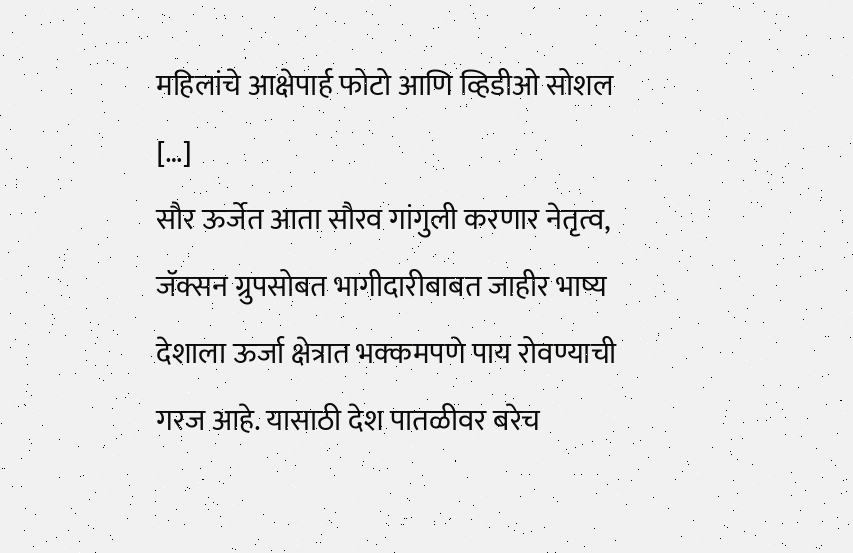महिलांचे आक्षेपार्ह फोटो आणि व्हिडीओ सोशल […]
सौर ऊर्जेत आता सौरव गांगुली करणार नेतृत्व, जॅक्सन ग्रुपसोबत भागीदारीबाबत जाहीर भाष्य
देशाला ऊर्जा क्षेत्रात भक्कमपणे पाय रोवण्याची गरज आहे. यासाठी देश पातळीवर बरेच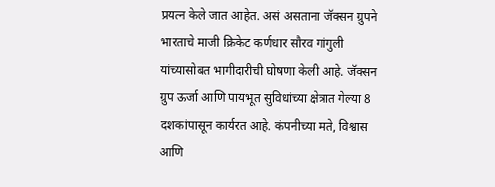प्रयत्न केले जात आहेत. असं असताना जॅक्सन ग्रुपने भारताचे माजी क्रिकेट कर्णधार सौरव गांगुली यांच्यासोबत भागीदारीची घोषणा केली आहे. जॅक्सन ग्रुप ऊर्जा आणि पायभूत सुविधांच्या क्षेत्रात गेल्या 8 दशकांपासून कार्यरत आहे. कंपनीच्या मते, विश्वास आणि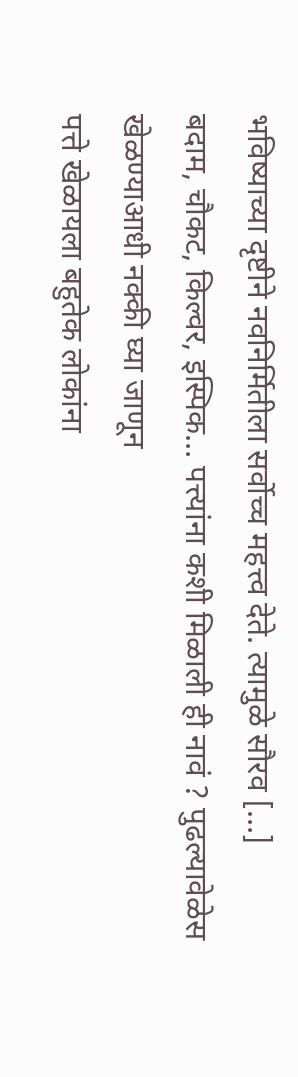भविष्याच्या दृष्टीने नवनिर्मितीला सर्वोच्च महत्त्व देते. त्यामुळे सौरव […]
बदाम, चौकट, किल्वर, इस्पिक… पत्त्यांना कशी मिळाली ही नावं ? पुढल्यावेळेस खेळण्याआधी नक्की घ्या जाणून
पत्ते खेळायला बहुतेक लोकांना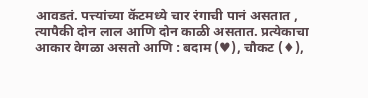आवडतं. पत्त्यांच्या कॅटमध्ये चार रंगाची पानं असतात , त्यापैकी दोन लाल आणि दोन काळी असतात. प्रत्येकाचा आकार वेगळा असतो आणि : बदाम (♥), चौकट (♦),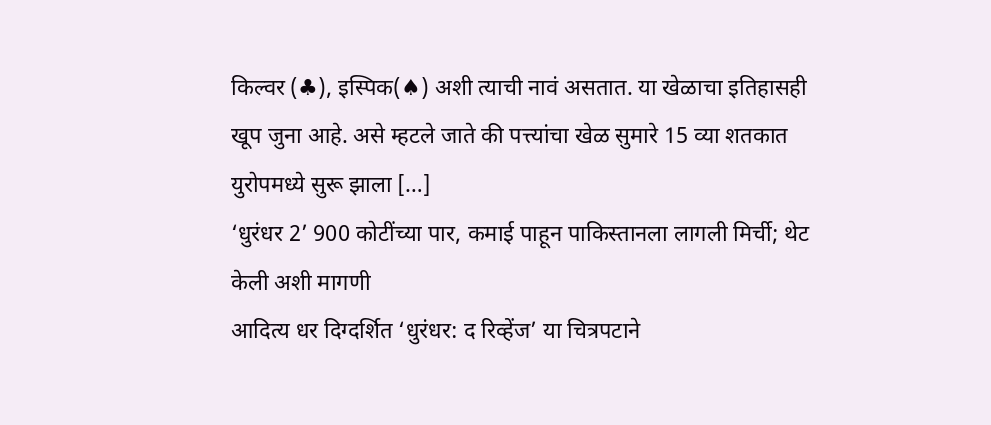किल्वर (♣), इस्पिक(♠) अशी त्याची नावं असतात. या खेळाचा इतिहासही खूप जुना आहे. असे म्हटले जाते की पत्त्यांचा खेळ सुमारे 15 व्या शतकात युरोपमध्ये सुरू झाला […]
‘धुरंधर 2’ 900 कोटींच्या पार, कमाई पाहून पाकिस्तानला लागली मिर्ची; थेट केली अशी मागणी
आदित्य धर दिग्दर्शित ‘धुरंधर: द रिव्हेंज’ या चित्रपटाने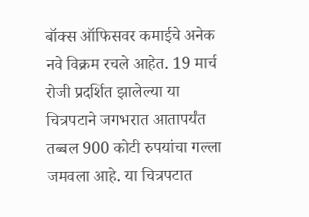बॉक्स ऑफिसवर कमाईचे अनेक नवे विक्रम रचले आहेत. 19 मार्च रोजी प्रदर्शित झालेल्या या चित्रपटाने जगभरात आतापर्यंत तब्बल 900 कोटी रुपयांचा गल्ला जमवला आहे. या चित्रपटात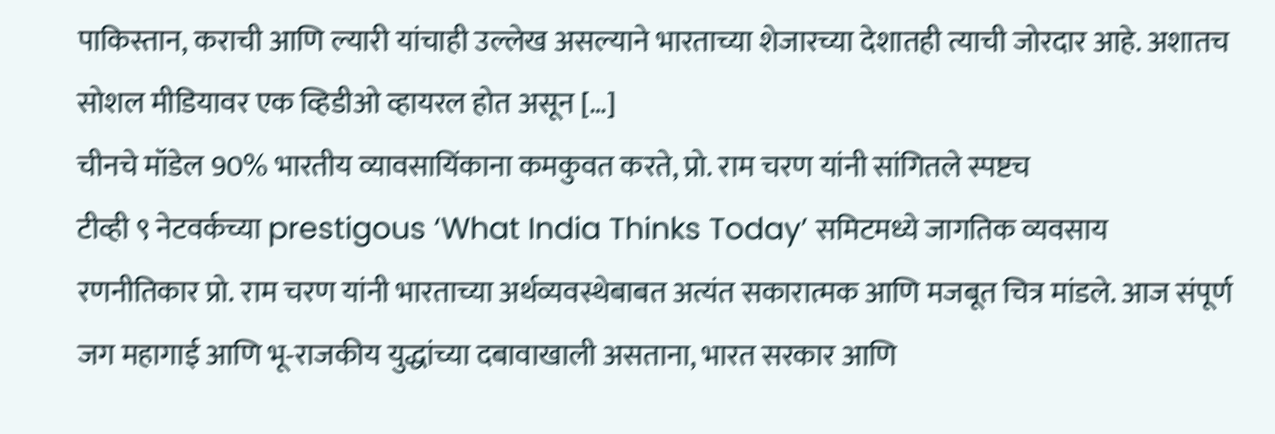पाकिस्तान, कराची आणि ल्यारी यांचाही उल्लेख असल्याने भारताच्या शेजारच्या देशातही त्याची जोरदार आहे. अशातच सोशल मीडियावर एक व्हिडीओ व्हायरल होत असून […]
चीनचे मॉडेल 90% भारतीय व्यावसायिंकाना कमकुवत करते, प्रो. राम चरण यांनी सांगितले स्पष्टच
टीव्ही ९ नेटवर्कच्या prestigous ‘What India Thinks Today’ समिटमध्ये जागतिक व्यवसाय रणनीतिकार प्रो. राम चरण यांनी भारताच्या अर्थव्यवस्थेबाबत अत्यंत सकारात्मक आणि मजबूत चित्र मांडले. आज संपूर्ण जग महागाई आणि भू-राजकीय युद्धांच्या दबावाखाली असताना, भारत सरकार आणि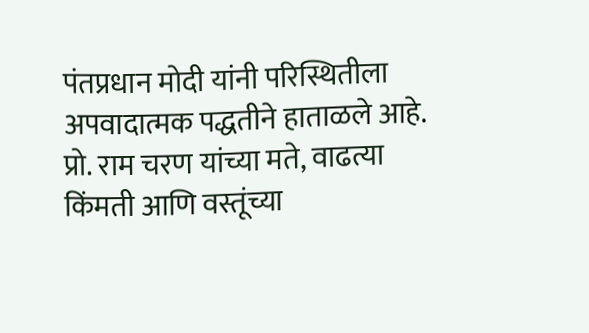पंतप्रधान मोदी यांनी परिस्थितीला अपवादात्मक पद्धतीने हाताळले आहे. प्रो. राम चरण यांच्या मते, वाढत्या किंमती आणि वस्तूंच्या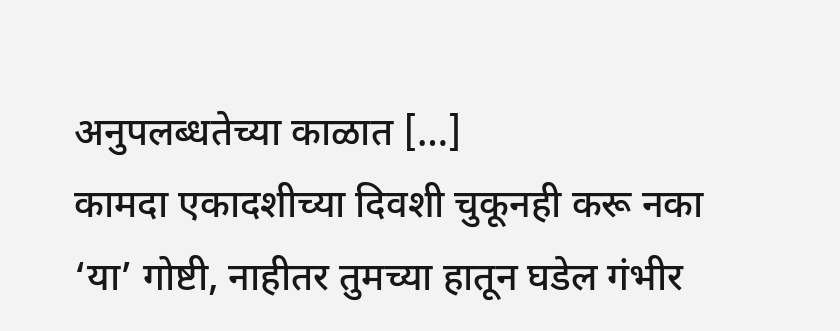अनुपलब्धतेच्या काळात […]
कामदा एकादशीच्या दिवशी चुकूनही करू नका ‘या’ गोष्टी, नाहीतर तुमच्या हातून घडेल गंभीर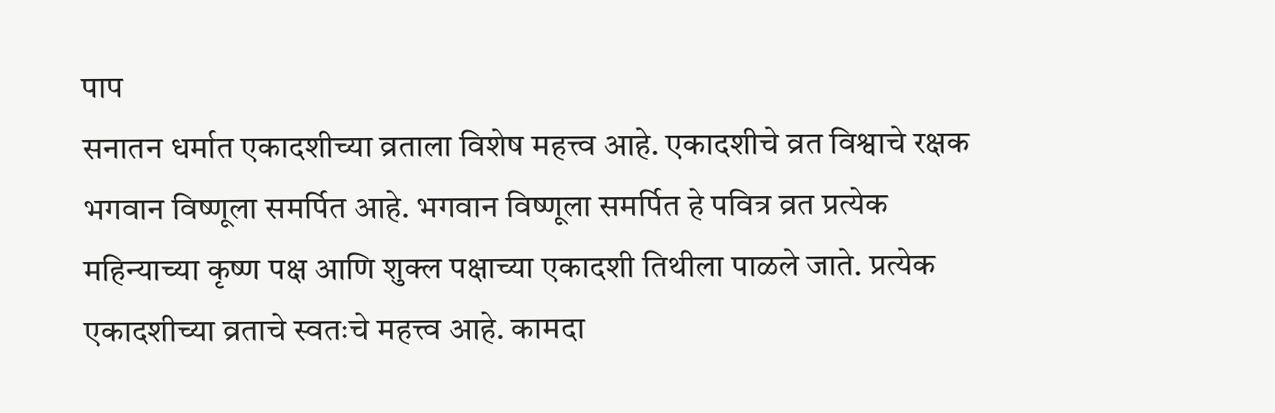पाप
सनातन धर्मात एकादशीच्या व्रताला विशेष महत्त्व आहे. एकादशीचे व्रत विश्वाचे रक्षक भगवान विष्णूला समर्पित आहे. भगवान विष्णूला समर्पित हे पवित्र व्रत प्रत्येक महिन्याच्या कृष्ण पक्ष आणि शुक्ल पक्षाच्या एकादशी तिथीला पाळले जाते. प्रत्येक एकादशीच्या व्रताचे स्वतःचे महत्त्व आहे. कामदा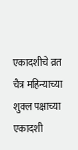एकादशीचे व्रत चैत्र महिन्याच्या शुक्ल पक्षाच्या एकादशी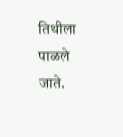तिथीला पाळले जाते.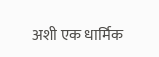अशी एक धार्मिक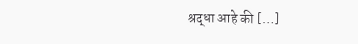श्रद्धा आहे की […]